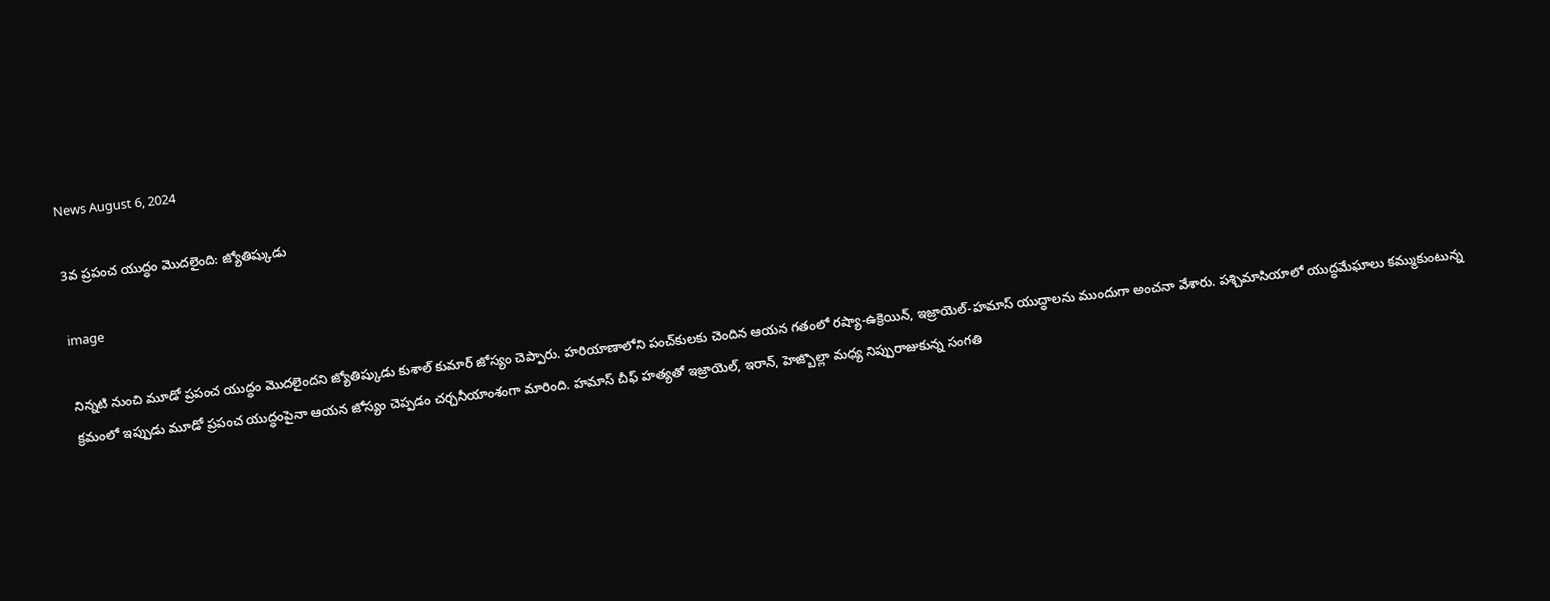News August 6, 2024

3వ ప్రపంచ యుద్ధం మొదలైంది: జ్యోతిష్కుడు

image

నిన్నటి నుంచి మూడో ప్రపంచ యుద్ధం మొదలైందని జ్యోతిష్కుడు కుశాల్ కుమార్ జోస్యం చెప్పారు. హరియాణాలోని పంచ్‌కులకు చెందిన ఆయన గతంలో రష్యా-ఉక్రెయిన్, ఇజ్రాయెల్-హమాస్ యుద్ధాలను ముందుగా అంచనా వేశారు. పశ్చిమాసియాలో యుద్ధమేఘాలు కమ్ముకుంటున్న క్రమంలో ఇప్పుడు మూడో ప్రపంచ యుద్ధంపైనా ఆయన జోస్యం చెప్పడం చర్చనీయాంశంగా మారింది. హమాస్ చీఫ్‌ హత్యతో ఇజ్రాయెల్, ఇరాన్‌, హెజ్బొల్లా మధ్య నిప్పురాజుకున్న సంగతి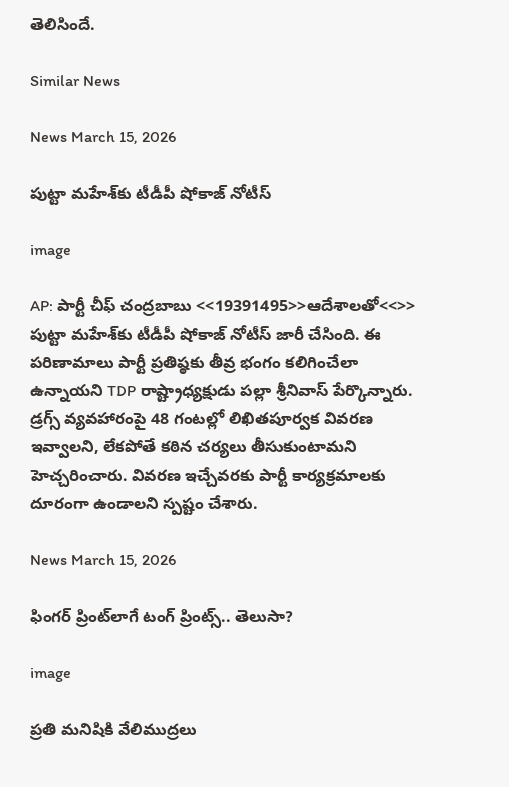తెలిసిందే.

Similar News

News March 15, 2026

పుట్టా మహేశ్‌కు టీడీపీ షోకాజ్ నోటీస్

image

AP: పార్టీ చీఫ్ చంద్రబాబు <<19391495>>ఆదేశాలతో<<>> పుట్టా మహేశ్‌కు టీడీపీ షోకాజ్ నోటీస్ జారీ చేసింది. ఈ పరిణామాలు పార్టీ ప్రతిష్ఠకు తీవ్ర భంగం కలిగించేలా ఉన్నాయని TDP రాష్ట్రాధ్యక్షుడు పల్లా శ్రీనివాస్ పేర్కొన్నారు. డ్రగ్స్ వ్యవహారంపై 48 గంటల్లో లిఖితపూర్వక వివరణ ఇవ్వాలని, లేకపోతే కఠిన చర్యలు తీసుకుంటామని హెచ్చరించారు. వివరణ ఇచ్చేవరకు పార్టీ కార్యక్రమాలకు దూరంగా ఉండాలని స్పష్టం చేశారు.

News March 15, 2026

ఫింగర్ ప్రింట్‌లాగే టంగ్ ప్రింట్స్.. తెలుసా?

image

ప్రతి మనిషికి వేలిముద్రలు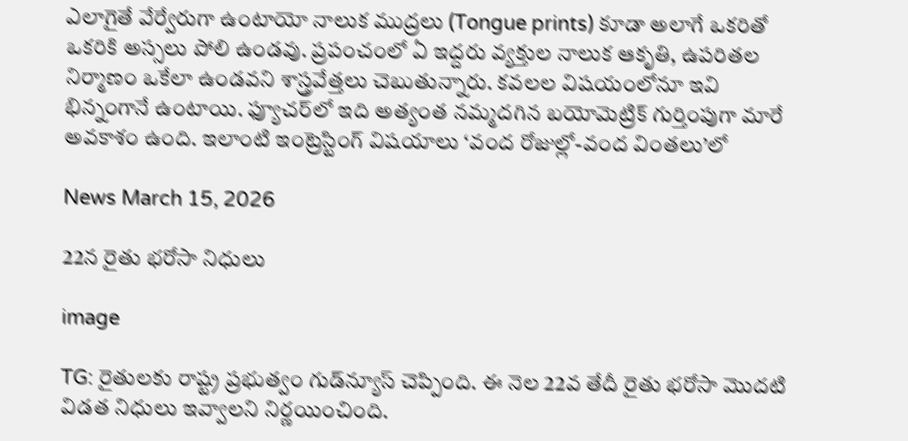ఎలాగైతే వేర్వేరుగా ఉంటాయో నాలుక ముద్రలు (Tongue prints) కూడా అలాగే ఒకరితో ఒకరికి అస్సలు పోలి ఉండవు. ప్రపంచంలో ఏ ఇద్దరు వ్యక్తుల నాలుక ఆకృతి, ఉపరితల నిర్మాణం ఒకేలా ఉండవని శాస్త్రవేత్తలు చెబుతున్నారు. కవలల విషయంలోనూ ఇవి భిన్నంగానే ఉంటాయి. ఫ్యూచర్‌లో ఇది అత్యంత నమ్మదగిన బయోమెట్రిక్ గుర్తింపుగా మారే అవకాశం ఉంది. ఇలాంటి ఇంట్రెస్టింగ్ విషయాలు ‘వంద రోజుల్లో-వంద వింతలు’లో

News March 15, 2026

22న రైతు భరోసా నిధులు

image

TG: రైతులకు రాష్ట్ర ప్రభుత్వం గుడ్‌న్యూస్ చెప్పింది. ఈ నెల 22వ తేదీ రైతు భరోసా మొదటి విడత నిధులు ఇవ్వాలని నిర్ణయించింది.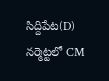సిద్దిపేట(D) నర్మెట్టలో CM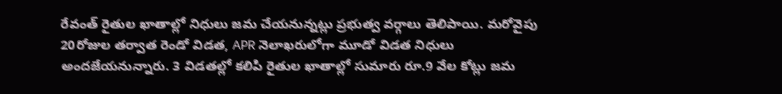రేవంత్ రైతుల ఖాతాల్లో నిధులు జమ చేయనున్నట్లు ప్రభుత్వ వర్గాలు తెలిపాయి. మరోవైపు 20రోజుల తర్వాత రెండో విడత, APR నెలాఖరులోగా మూడో విడత నిధులు అందజేయనున్నారు. 3 విడ‌త‌ల్లో క‌లిపి రైతుల ఖాతాల్లో సుమారు రూ.9 వేల కోట్లు జమ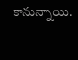కానున్నాయి.